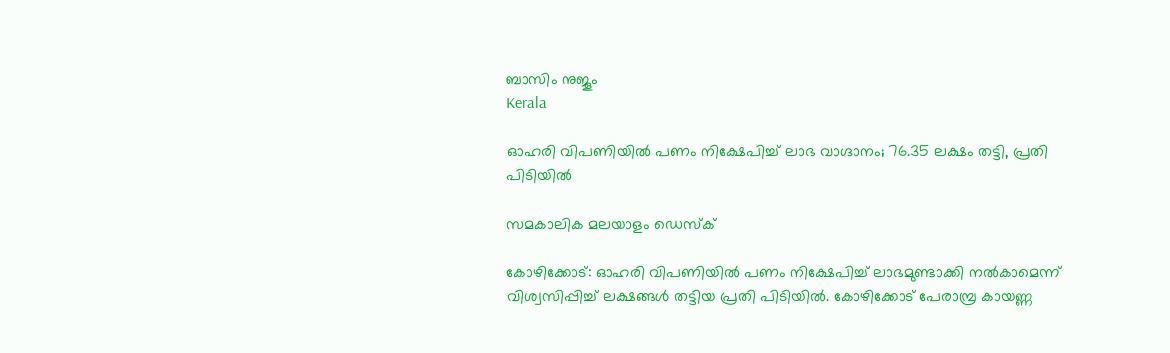ബാസിം നുജൂം
Kerala

ഓഹരി വിപണിയില്‍ പണം നിക്ഷേപിച്ച് ലാഭ വാഗ്ദാനം; 76.35 ലക്ഷം തട്ടി, പ്രതി പിടിയില്‍

സമകാലിക മലയാളം ഡെസ്ക്

കോഴിക്കോട്: ഓഹരി വിപണിയില്‍ പണം നിക്ഷേപിച്ച് ലാഭമുണ്ടാക്കി നല്‍കാമെന്ന് വിശ്വസിപ്പിച്ച് ലക്ഷങ്ങള്‍ തട്ടിയ പ്രതി പിടിയില്‍. കോഴിക്കോട് പേരാമ്പ്ര കായണ്ണ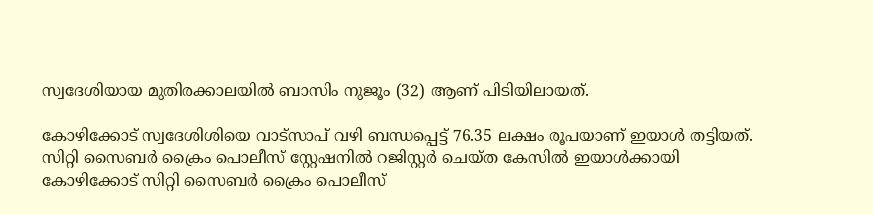സ്വദേശിയായ മുതിരക്കാലയില്‍ ബാസിം നുജൂം (32) ആണ് പിടിയിലായത്.

കോഴിക്കോട് സ്വദേശിശിയെ വാട്‌സാപ് വഴി ബന്ധപ്പെട്ട് 76.35 ലക്ഷം രൂപയാണ് ഇയാള്‍ തട്ടിയത്. സിറ്റി സൈബര്‍ ക്രൈം പൊലീസ് സ്റ്റേഷനില്‍ റജിസ്റ്റര്‍ ചെയ്ത കേസില്‍ ഇയാള്‍ക്കായി കോഴിക്കോട് സിറ്റി സൈബര്‍ ക്രൈം പൊലീസ്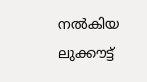നല്‍കിയ ലുക്കൗട്ട്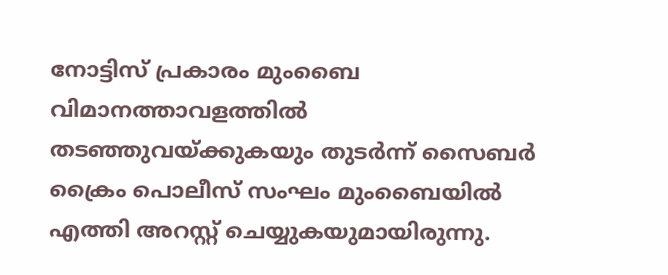നോട്ടിസ് പ്രകാരം മുംബൈ വിമാനത്താവളത്തില്‍ തടഞ്ഞുവയ്ക്കുകയും തുടര്‍ന്ന് സൈബര്‍ ക്രൈം പൊലീസ് സംഘം മുംബൈയില്‍ എത്തി അറസ്റ്റ് ചെയ്യുകയുമായിരുന്നു.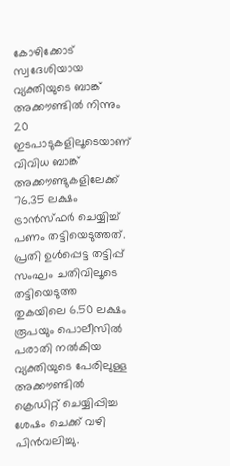കോഴിക്കോട് സ്വദേശിയായ വ്യക്തിയുടെ ബാങ്ക് അക്കൗണ്ടില്‍ നിന്നും 20 ഇടപാടുകളിലൂടെയാണ് വിവിധ ബാങ്ക് അക്കൗണ്ടുകളിലേക്ക് 76.35 ലക്ഷം ട്രാന്‍സ്ഫര്‍ ചെയ്യിച്ച് പണം തട്ടിയെടുത്തത്. പ്രതി ഉള്‍പ്പെട്ട തട്ടിപ്പ് സംഘം ചതിവിലൂടെ തട്ടിയെടുത്ത തുകയിലെ 6.50 ലക്ഷം രൂപയും പൊലീസില്‍ പരാതി നല്‍കിയ വ്യക്തിയുടെ പേരിലുള്ള അക്കൗണ്ടില്‍ ക്രെഡിറ്റ് ചെയ്യിപ്പിച്ച ശേഷം ചെക്ക് വഴി പിന്‍വലിച്ചു.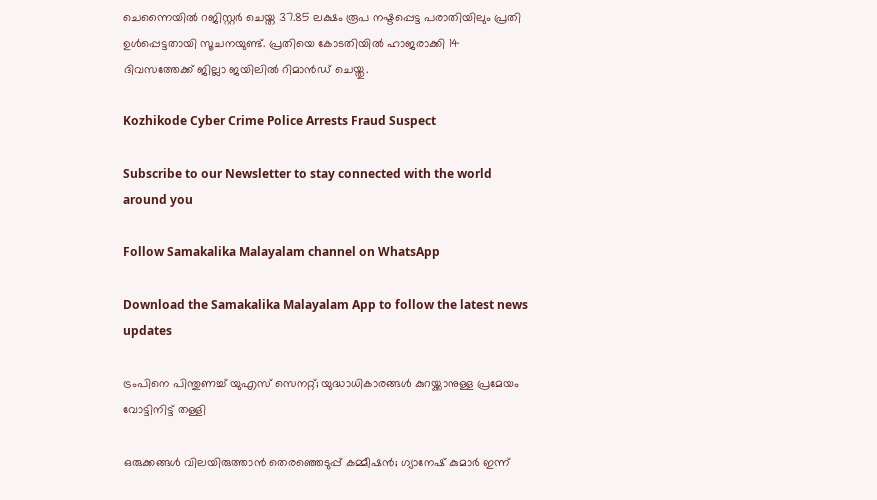ചെന്നൈയില്‍ റജിസ്റ്റര്‍ ചെയ്ത 37.85 ലക്ഷം രൂപ നഷ്ടപ്പെട്ട പരാതിയിലും പ്രതി ഉള്‍പ്പെട്ടതായി സൂചനയുണ്ട്. പ്രതിയെ കോടതിയില്‍ ഹാജരാക്കി 14 ദിവസത്തേക്ക് ജില്ലാ ജയിലില്‍ റിമാന്‍ഡ് ചെയ്തു.

Kozhikode Cyber Crime Police Arrests Fraud Suspect

Subscribe to our Newsletter to stay connected with the world around you

Follow Samakalika Malayalam channel on WhatsApp

Download the Samakalika Malayalam App to follow the latest news updates

ട്രംപിനെ പിന്തുണച്ച് യുഎസ് സെനറ്റ്; യുദ്ധാധികാരങ്ങള്‍ കുറയ്ക്കാനുള്ള പ്രമേയം വോട്ടിനിട്ട് തള്ളി

ഒരുക്കങ്ങള്‍ വിലയിരുത്താന്‍ തെരഞ്ഞെടുപ്പ് കമ്മീഷന്‍; ഗ്യാനേഷ് കുമാര്‍ ഇന്ന്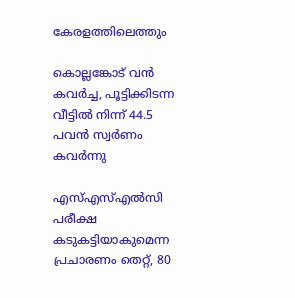കേരളത്തിലെത്തും

കൊല്ലങ്കോട് വന്‍ കവര്‍ച്ച, പൂട്ടിക്കിടന്ന വീട്ടില്‍ നിന്ന് 44.5 പവന്‍ സ്വര്‍ണം കവര്‍ന്നു

എസ്എസ്എല്‍സി പരീക്ഷ കടുകട്ടിയാകുമെന്ന പ്രചാരണം തെറ്റ്, 80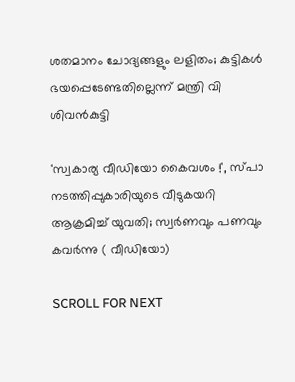ശതമാനം ചോദ്യങ്ങളും ലളിതം; കുട്ടികള്‍ ഭയപ്പെടേണ്ടതില്ലെന്ന് മന്ത്രി വി ശിവന്‍കുട്ടി

'സ്വകാര്യ വീഡിയോ കൈവശം !', സ്പാ നടത്തിപ്പുകാരിയുടെ വീടുകയറി ആക്രമിച്ച് യുവതി; സ്വർണവും പണവും കവർന്നു ( വീഡിയോ)

SCROLL FOR NEXT